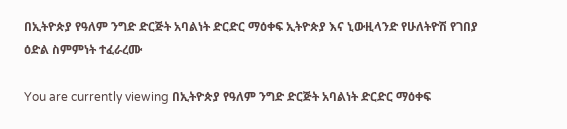በኢትዮጵያ የዓለም ንግድ ድርጅት አባልነት ድርድር ማዕቀፍ ኢትዮጵያ እና ኒውዚላንድ የሁለትዮሽ የገበያ ዕድል ስምምነት ተፈራረሙ

You are currently viewing በኢትዮጵያ የዓለም ንግድ ድርጅት አባልነት ድርድር ማዕቀፍ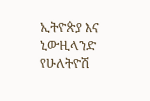ኢትዮጵያ እና ኒውዚላንድ የሁለትዮሽ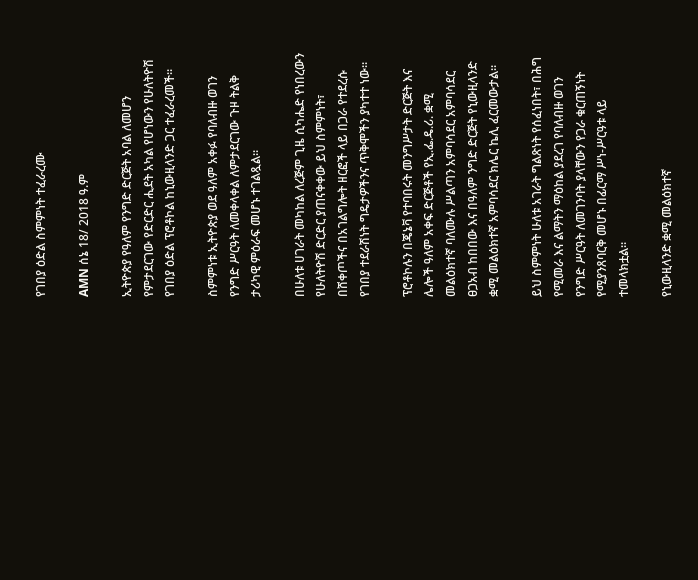የገበያ ዕድል ስምምነት ተፈራረሙ

AMN ሰኔ 18/ 2018 ዓ.ም

ኢትዮጵያ የዓለም የንግድ ድርጅት አባል ለመሆን የምታደርገው የድርድር ሒደት አካል የሆነውን የሁለትዮሽ የገበያ ዕድል ፕሮቶኮል ከኒውዚላንድ ጋር ተፈራረመች።

ስምምነቱ ኢትዮጵያ ወደ ዓለም አቀፉ የባለብዙ ወገን የንግድ ሥርዓት ለመቀላቀል ለምታደርገው ጉዞ ትልቅ ታሪካዊ ምዕራፍ መሆኑ ተገልጿል።

በሁለቱ ሀገራት መካከል ለረጅም ጊዜ ሲካሔድ የነበረውን የሁለትዮሽ ድርድር ያጠናቀቀው ይህ ስምምነት፣ በሸቀጦችና በአገልግሎት ዘርፎች ላይ በጋራ የተደረሱ የገበያ ተደራሽነት ግዴታዎችንና ጥቅሞችን ያካተተ ነው።

ፕሮቶኮሉን በጄኔቫ የተባበሩት መንግሥታት ድርጅት እና ሌሎች ዓለም አቀፍ ድርጅቶች የኢ.ፌ.ዴ.ሪ. ቋሚ መልዕክተኛ ባለሙሉ ሥልጣን አምባሳደር አምባሳደር ፀጋአብ ከበበው እና በዓለም ንግድ ድርጅት የኒውዚላንድ ቋሚ መልዕክተኛ አምባሳደር ክሌር ኬሊ ፈርመውታል።

ይህ ስምምነት ሁለቱ አገራት ግልጽነት የሰፈነበት፣ በሕግ የሚመራ እና ልማትን ማዕከል ያደረገ የባለብዙ ወገን የንግድ ሥርዓት ለመገንባት ያላቸውን የጋራ ቁርጠኝነት የሚያንጸባርቅ መሆኑ በፊርማ ሥነ-ሥርዓቱ ላይ ተመላክቷል።

የኒውዚላንድ ቋሚ መልዕክተኛ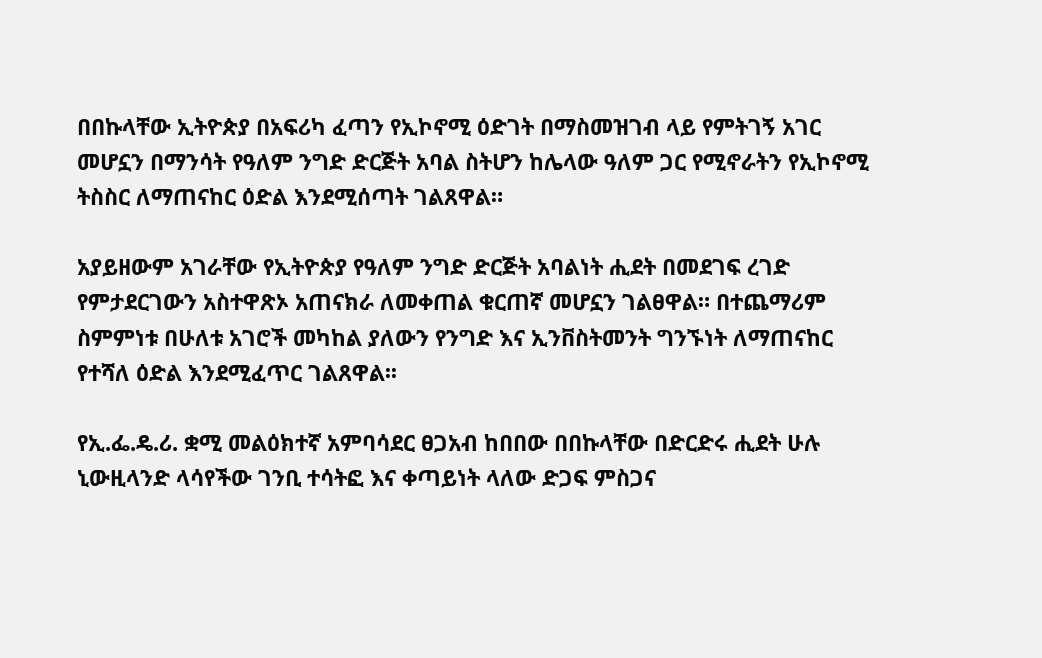በበኩላቸው ኢትዮጵያ በአፍሪካ ፈጣን የኢኮኖሚ ዕድገት በማስመዝገብ ላይ የምትገኝ አገር መሆኗን በማንሳት የዓለም ንግድ ድርጅት አባል ስትሆን ከሌላው ዓለም ጋር የሚኖራትን የኢኮኖሚ ትስስር ለማጠናከር ዕድል እንደሚሰጣት ገልጸዋል።

አያይዘውም አገራቸው የኢትዮጵያ የዓለም ንግድ ድርጅት አባልነት ሒደት በመደገፍ ረገድ የምታደርገውን አስተዋጽኦ አጠናክራ ለመቀጠል ቁርጠኛ መሆኗን ገልፀዋል። በተጨማሪም ስምምነቱ በሁለቱ አገሮች መካከል ያለውን የንግድ እና ኢንቨስትመንት ግንኙነት ለማጠናከር የተሻለ ዕድል እንደሚፈጥር ገልጸዋል፡፡

የኢ.ፌ.ዴ.ሪ. ቋሚ መልዕክተኛ አምባሳደር ፀጋአብ ከበበው በበኩላቸው በድርድሩ ሒደት ሁሉ ኒውዚላንድ ላሳየችው ገንቢ ተሳትፎ እና ቀጣይነት ላለው ድጋፍ ምስጋና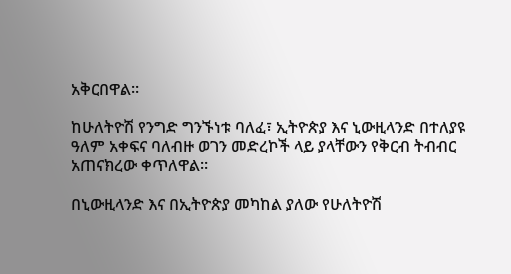አቅርበዋል።

ከሁለትዮሽ የንግድ ግንኙነቱ ባለፈ፣ ኢትዮጵያ እና ኒውዚላንድ በተለያዩ ዓለም አቀፍና ባለብዙ ወገን መድረኮች ላይ ያላቸውን የቅርብ ትብብር አጠናክረው ቀጥለዋል።

በኒውዚላንድ እና በኢትዮጵያ መካከል ያለው የሁለትዮሽ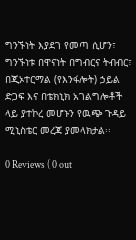ግንኙነት እያደገ የመጣ ሲሆን፣ ግንኙነቱ በዋናነት በግብርና ትብብር፣ በጂኦተርማል (የእንፋሎት) ኃይል ድጋፍ እና በቴክኒክ አገልግሎቶች ላይ ያተኮረ መሆኑን የዉጭ ጉዳይ ሚኒስቴር መረጃ ያመላክታል፡፡

0 Reviews ( 0 out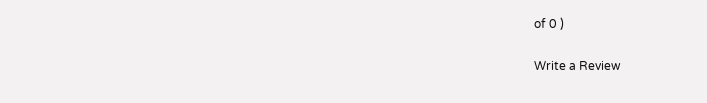of 0 )

Write a Review